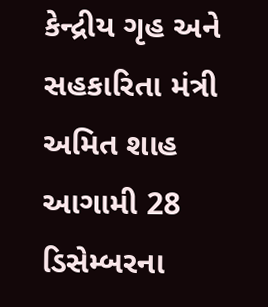કેન્દ્રીય ગૃહ અને સહકારિતા મંત્રી અમિત શાહ આગામી 28 ડિસેમ્બરના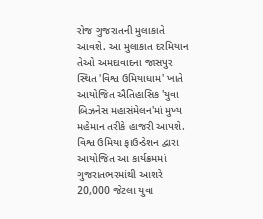રોજ ગુજરાતની મુલાકાતે આવશે. આ મુલાકાત દરમિયાન તેઓ અમદાવાદના જાસપુર સ્થિત 'વિશ્વ ઉમિયાધામ' ખાતે આયોજિત ઐતિહાસિક 'યુવા બિઝનેસ મહાસંમેલન'માં મુખ્ય મહેમાન તરીકે હાજરી આપશે. વિશ્વ ઉમિયા ફાઉન્ડેશન દ્વારા આયોજિત આ કાર્યક્રમમાં ગુજરાતભરમાંથી આશરે 20,000 જેટલા યુવા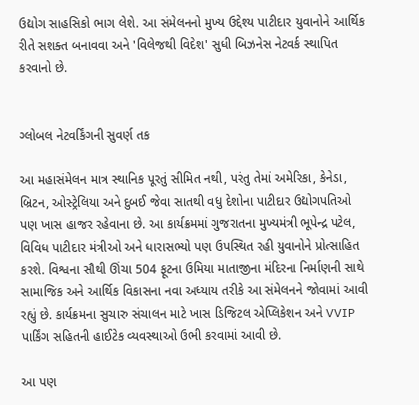ઉદ્યોગ સાહસિકો ભાગ લેશે. આ સંમેલનનો મુખ્ય ઉદ્દેશ્ય પાટીદાર યુવાનોને આર્થિક રીતે સશક્ત બનાવવા અને 'વિલેજથી વિદેશ' સુધી બિઝનેસ નેટવર્ક સ્થાપિત કરવાનો છે.


ગ્લોબલ નેટવર્કિંગની સુવર્ણ તક

આ મહાસંમેલન માત્ર સ્થાનિક પૂરતું સીમિત નથી, પરંતુ તેમાં અમેરિકા, કેનેડા, બ્રિટન, ઓસ્ટ્રેલિયા અને દુબઈ જેવા સાતથી વધુ દેશોના પાટીદાર ઉદ્યોગપતિઓ પણ ખાસ હાજર રહેવાના છે. આ કાર્યક્રમમાં ગુજરાતના મુખ્યમંત્રી ભૂપેન્દ્ર પટેલ, વિવિધ પાટીદાર મંત્રીઓ અને ધારાસભ્યો પણ ઉપસ્થિત રહી યુવાનોને પ્રોત્સાહિત કરશે. વિશ્વના સૌથી ઊંચા 504 ફૂટના ઉમિયા માતાજીના મંદિરના નિર્માણની સાથે સામાજિક અને આર્થિક વિકાસના નવા અધ્યાય તરીકે આ સંમેલનને જોવામાં આવી રહ્યું છે. કાર્યક્રમના સુચારુ સંચાલન માટે ખાસ ડિજિટલ એપ્લિકેશન અને VVIP પાર્કિંગ સહિતની હાઈટેક વ્યવસ્થાઓ ઉભી કરવામાં આવી છે.

આ પણ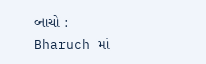વ્નાચો : Bharuch માં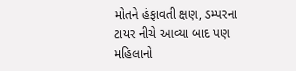મોતને હંફાવતી ક્ષણ, ડમ્પરના ટાયર નીચે આવ્યા બાદ પણ મહિલાનો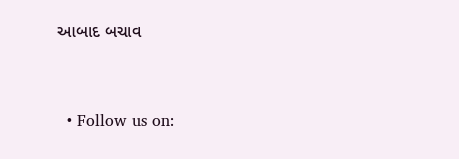આબાદ બચાવ



  • Follow us on: